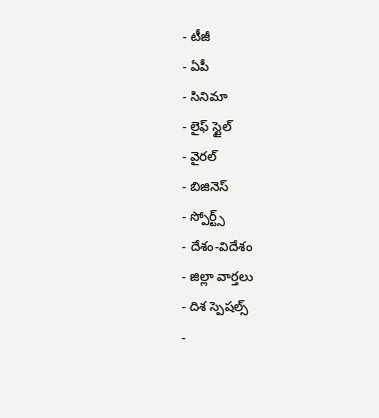- టీజీ
- ఏపీ
- సినిమా
- లైఫ్ స్టైల్
- వైరల్
- బిజినెస్
- స్పోర్ట్స్
- దేశం-విదేశం
- జిల్లా వార్తలు
- దిశ స్పెషల్స్
-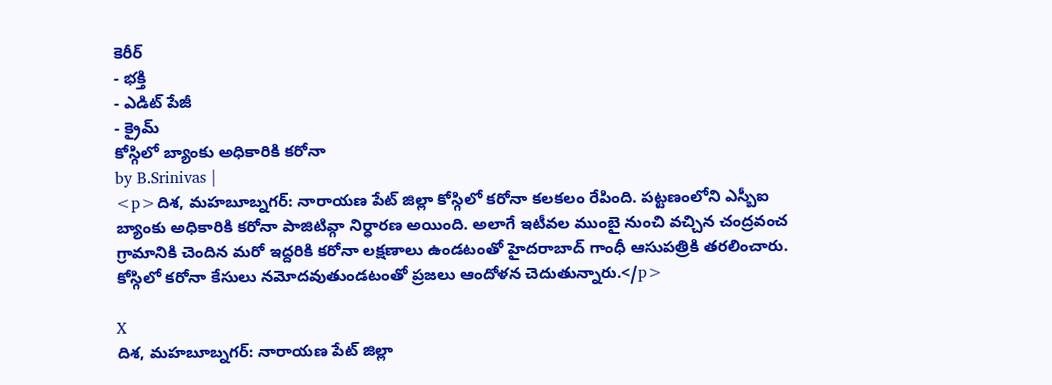కెరీర్
- భక్తి
- ఎడిట్ పేజీ
- క్రైమ్
కోస్గిలో బ్యాంకు అధికారికి కరోనా
by B.Srinivas |
<p>దిశ, మహబూబ్నగర్: నారాయణ పేట్ జిల్లా కోస్గిలో కరోనా కలకలం రేపింది. పట్టణంలోని ఎస్బీఐ బ్యాంకు అధికారికి కరోనా పాజిటివ్గా నిర్ధారణ అయింది. అలాగే ఇటీవల ముంబై నుంచి వచ్చిన చంద్రవంచ గ్రామానికి చెందిన మరో ఇద్దరికి కరోనా లక్షణాలు ఉండటంతో హైదరాబాద్ గాంధీ ఆసుపత్రికి తరలించారు. కోస్గిలో కరోనా కేసులు నమోదవుతుండటంతో ప్రజలు ఆందోళన చెదుతున్నారు.</p>

X
దిశ, మహబూబ్నగర్: నారాయణ పేట్ జిల్లా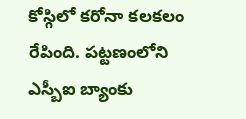కోస్గిలో కరోనా కలకలం రేపింది. పట్టణంలోని ఎస్బీఐ బ్యాంకు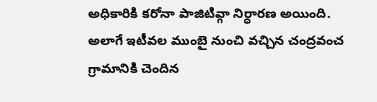అధికారికి కరోనా పాజిటివ్గా నిర్ధారణ అయింది. అలాగే ఇటీవల ముంబై నుంచి వచ్చిన చంద్రవంచ గ్రామానికి చెందిన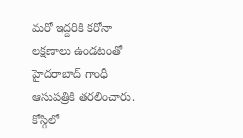మరో ఇద్దరికి కరోనా లక్షణాలు ఉండటంతో హైదరాబాద్ గాంధీ ఆసుపత్రికి తరలించారు. కోస్గిలో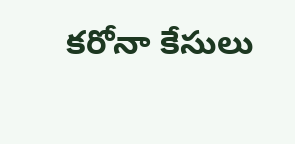కరోనా కేసులు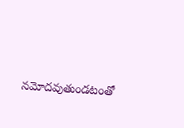నమోదవుతుండటంతో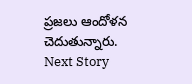ప్రజలు ఆందోళన చెదుతున్నారు.
Next Story